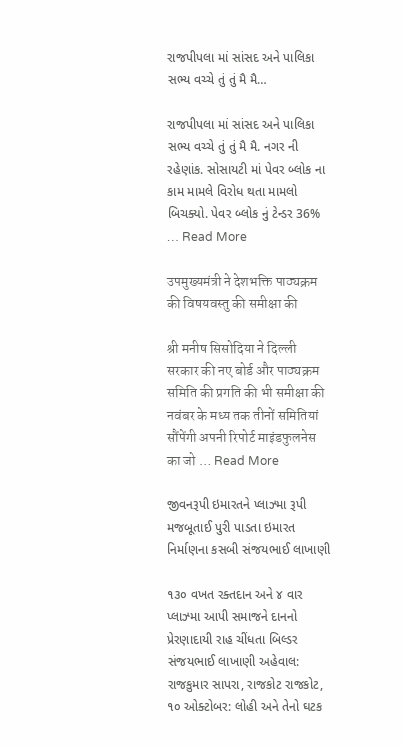રાજપીપલા માં સાંસદ અને પાલિકા સભ્ય વચ્ચે તું તું મૈ મૈ…

રાજપીપલા માં સાંસદ અને પાલિકા સભ્ય વચ્ચે તું તું મૈ મૈ. નગર ની રહેણાંક. સોસાયટી માં પેવર બ્લોક ના કામ મામલે વિરોધ થતા મામલો બિચક્યો. પેવર બ્લોક નું ટેન્ડર 36% … Read More

उपमुख्यमंत्री ने देशभक्ति पाठ्यक्रम की विषयवस्तु की समीक्षा की

श्री मनीष सिसोदिया ने दिल्ली सरकार की नए बोर्ड और पाठ्यक्रम समिति की प्रगति की भी समीक्षा की नवंबर के मध्य तक तीनों समितियां सौंपेंगी अपनी रिपोर्ट माइंडफुलनेस का जो … Read More

જીવનરૂપી ઇમારતને પ્લાઝ્મા રૂપી મજબૂતાઈ પુરી પાડતા ઇમારત નિર્માણના કસબી સંજયભાઈ લાખાણી

૧૩૦ વખત રક્તદાન અને ૪ વાર પ્લાઝ્મા આપી સમાજને દાનનો પ્રેરણાદાયી રાહ ચીંધતા બિલ્ડર સંજયભાઈ લાખાણી અહેવાલ: રાજકુમાર સાપરા, રાજકોટ રાજકોટ, ૧૦ ઓક્ટોબર: લોહી અને તેનો ઘટક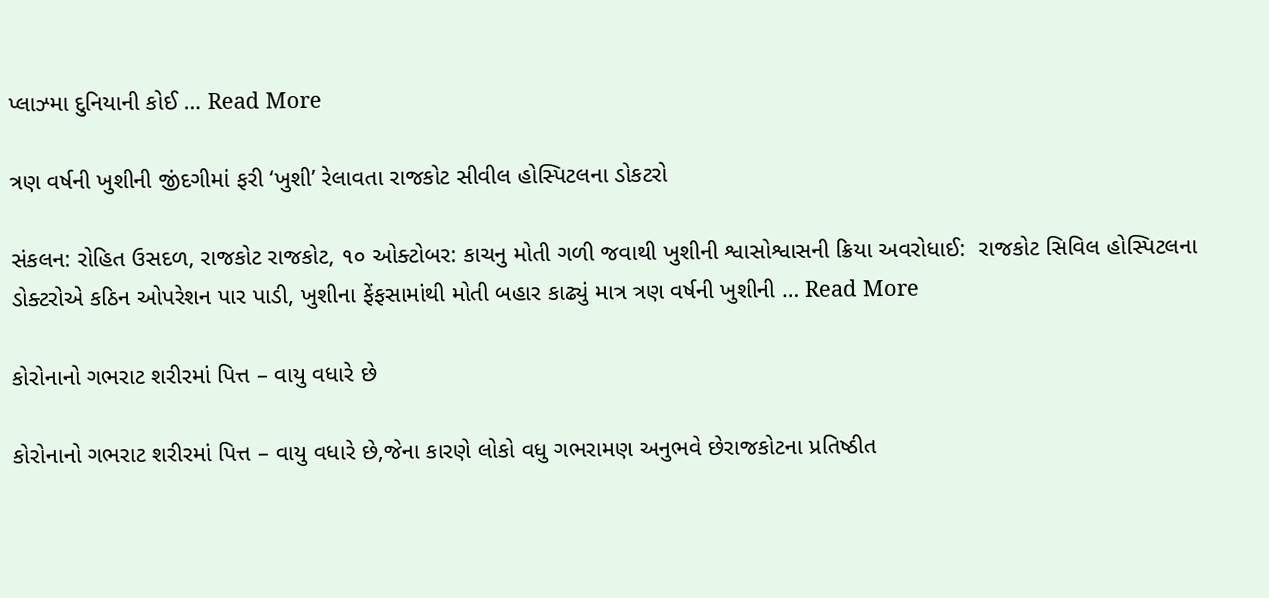પ્લાઝ્મા દુનિયાની કોઈ … Read More

ત્રણ વર્ષની ખુશીની જીંદગીમાં ફરી ‘ખુશી’ રેલાવતા રાજકોટ સીવીલ હોસ્પિટલના ડોકટરો

સંકલન: રોહિત ઉસદળ, રાજકોટ રાજકોટ, ૧૦ ઓક્ટોબર: કાચનુ મોતી ગળી જવાથી ખુશીની શ્વાસોશ્વાસની ક્રિયા અવરોધાઈ:  રાજકોટ સિવિલ હોસ્પિટલના ડોક્ટરોએ કઠિન ઓપરેશન પાર પાડી, ખુશીના ફેંફસામાંથી મોતી બહાર કાઢ્યું માત્ર ત્રણ વર્ષની ખુશીની … Read More

કોરોનાનો ગભરાટ શરીરમાં પિત્ત – વાયુ વધારે છે

કોરોનાનો ગભરાટ શરીરમાં પિત્ત – વાયુ વધારે છે,જેના કારણે લોકો વધુ ગભરામણ અનુભવે છેરાજકોટના પ્રતિષ્ઠીત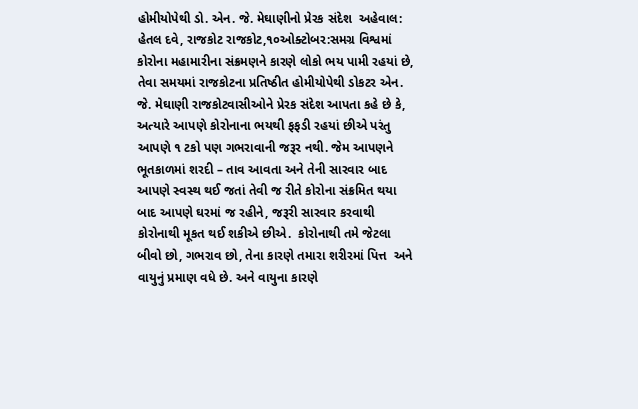હોમીયોપેથી ડો. એન. જે. મેઘાણીનો પ્રેરક સંદેશ  અહેવાલ: હેતલ દવે, રાજકોટ રાજકોટ,૧૦ઓક્ટોબર:સમગ્ર વિશ્વમાં કોરોના મહામારીના સંક્રમણને કારણે લોકો ભય પામી રહયાં છે, તેવા સમયમાં રાજકોટના પ્રતિષ્ઠીત હોમીયોપેથી ડોકટર એન. જે. મેઘાણી રાજકોટવાસીઓને પ્રેરક સંદેશ આપતા કહે છે કે, અત્યારે આપણે કોરોનાના ભયથી ફફડી રહયાં છીએ પરંતુ આપણે ૧ ટકો પણ ગભરાવાની જરૂર નથી. જેમ આપણને ભૂતકાળમાં શરદી – તાવ આવતા અને તેની સારવાર બાદ આપણે સ્વસ્થ થઈ જતાં તેવી જ રીતે કોરોના સંક્રમિત થયા બાદ આપણે ઘરમાં જ રહીને, જરૂરી સારવાર કરવાથી કોરોનાથી મૂકત થઈ શકીએ છીએ.  કોરોનાથી તમે જેટલા બીવો છો, ગભરાવ છો, તેના કારણે તમારા શરીરમાં પિત્ત  અને વાયુનું પ્રમાણ વધે છે. અને વાયુના કારણે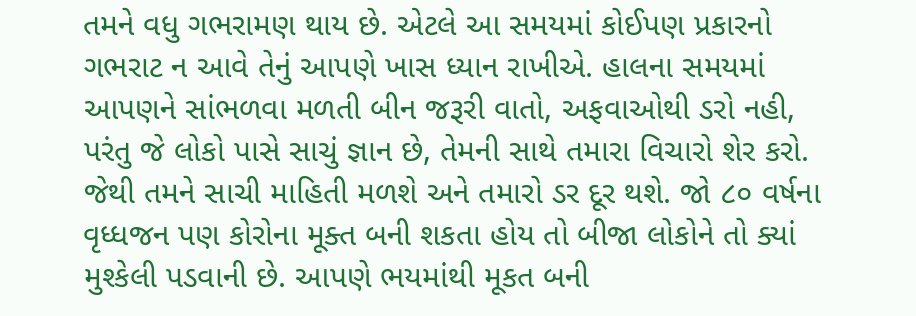તમને વધુ ગભરામણ થાય છે. એટલે આ સમયમાં કોઈપણ પ્રકારનો ગભરાટ ન આવે તેનું આપણે ખાસ ધ્યાન રાખીએ. હાલના સમયમાં આપણને સાંભળવા મળતી બીન જરૂરી વાતો, અફવાઓથી ડરો નહી, પરંતુ જે લોકો પાસે સાચું જ્ઞાન છે, તેમની સાથે તમારા વિચારો શેર કરો. જેથી તમને સાચી માહિતી મળશે અને તમારો ડર દૂર થશે. જો ૮૦ વર્ષના વૃધ્ધજન પણ કોરોના મૂક્ત બની શકતા હોય તો બીજા લોકોને તો ક્યાં મુશ્કેલી પડવાની છે. આપણે ભયમાંથી મૂકત બની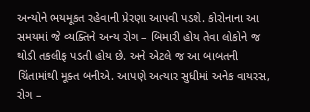અન્યોને ભયમૂકત રહેવાની પ્રેરણા આપવી પડશે. કોરોનાના આ સમયમાં જે વ્યક્તિને અન્ય રોગ – બિમારી હોય તેવા લોકોને જ થોડી તકલીફ પડતી હોય છે. અને એટલે જ આ બાબતની ચિંતામાંથી મૂક્ત બનીએ. આપણે અત્યાર સુધીમાં અનેક વાયરસ, રોગ –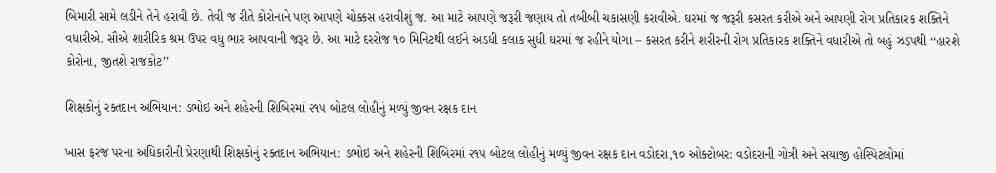બિમારી સામે લડીને તેને હરાવી છે. તેવી જ રીતે કોરોનાને પણ આપણે ચોક્કસ હરાવીશું જ. આ માટે આપણે જરૂરી જણાય તો તબીબી ચકાસણી કરાવીએ. ઘરમાં જ જરૂરી કસરત કરીએ અને આપણી રોગ પ્રતિકારક શક્તિને વધારીએ. સૌએ શારીરિક શ્રમ ઉપર વધુ ભાર આપવાની જરૂર છે. આ માટે દરરોજ ૧૦ મિનિટથી લઈને અડધી કલાક સુધી ઘરમાં જ રહીને યોગા – કસરત કરીને શરીરની રોગ પ્રતિકારક શક્તિને વધારીએ તો બહું ઝડપથી ‘‘હારશે કોરોના, જીતશે રાજકોટ’’

શિક્ષકોનું રક્તદાન અભિયાન: ડભોઇ અને શહેરની શિબિરમાં ૨૧૫ બોટલ લોહીનું મળ્યું જીવન રક્ષક દાન

ખાસ ફરજ પરના અધિકારીની પ્રેરણાથી શિક્ષકોનું રક્તદાન અભિયાન: ડભોઇ અને શહેરની શિબિરમાં ૨૧૫ બોટલ લોહીનું મળ્યું જીવન રક્ષક દાન વડોદરા,૧૦ ઓક્ટોબર: વડોદરાની ગોત્રી અને સયાજી હોસ્પિટલોમાં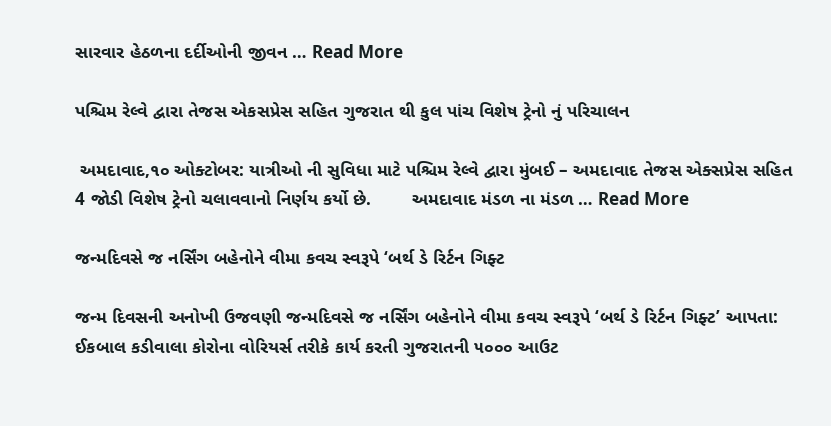સારવાર હેઠળના દર્દીઓની જીવન … Read More

પશ્ચિમ રેલ્વે દ્વારા તેજસ એકસપ્રેસ સહિત ગુજરાત થી કુલ પાંચ વિશેષ ટ્રેનો નું પરિચાલન

 અમદાવાદ,૧૦ ઓક્ટોબર: યાત્રીઓ ની સુવિધા માટે પશ્ચિમ રેલ્વે દ્વારા મુંબઈ – અમદાવાદ તેજસ એક્સપ્રેસ સહિત 4 જોડી વિશેષ ટ્રેનો ચલાવવાનો નિર્ણય કર્યો છે.        અમદાવાદ મંડળ ના મંડળ … Read More

જન્મદિવસે જ નર્સિંગ બહેનોને વીમા કવચ સ્વરૂપે ‘બર્થ ડે રિર્ટન ગિફ્ટ

જન્મ દિવસની અનોખી ઉજવણી જન્મદિવસે જ નર્સિંગ બહેનોને વીમા કવચ સ્વરૂપે ‘બર્થ ડે રિર્ટન ગિફ્ટ’ આપતા: ઈકબાલ કડીવાલા કોરોના વોરિયર્સ તરીકે કાર્ય કરતી ગુજરાતની ૫૦૦૦ આઉટ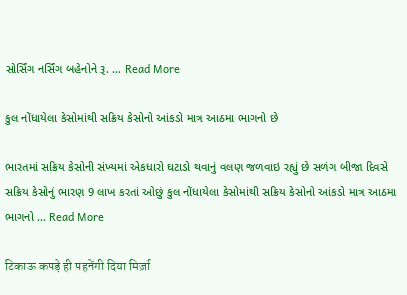સોર્સિંગ નર્સિંગ બહેનોને રૂ. … Read More

કુલ નોંધાયેલા કેસોમાંથી સક્રિય કેસોનો આંકડો માત્ર આઠમા ભાગનો છે

ભારતમાં સક્રિય કેસોની સંખ્યમાં એકધારો ઘટાડો થવાનું વલણ જળવાઇ રહ્યું છે સળંગ બીજા દિવસે સક્રિય કેસોનું ભારણ 9 લાખ કરતાં ઓછું કુલ નોંધાયેલા કેસોમાંથી સક્રિય કેસોનો આંકડો માત્ર આઠમા ભાગનો … Read More

टिकाऊ कपड़े ही पहनेंगी दिया मिर्ज़ा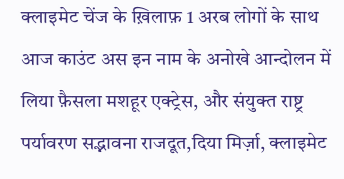क्लाइमेट चेंज के ख़िलाफ़ 1 अरब लोगों के साथ आज काउंट अस इन नाम के अनोखे आन्दोलन में लिया फ़ैसला मशहूर एक्ट्रेस, और संयुक्त राष्ट्र पर्यावरण सद्भावना राजदूत,दिया मिर्ज़ा, क्लाइमेट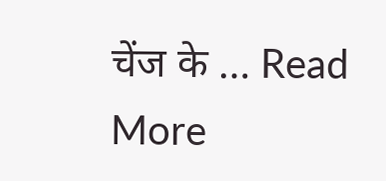चेंज के … Read More